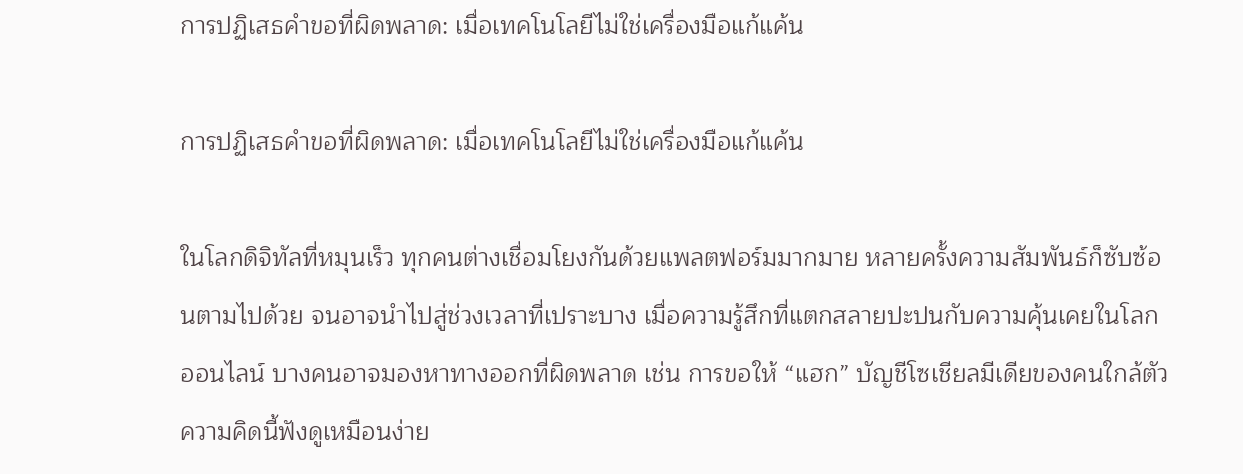การปฏิเสธคำขอที่ผิดพลาด: เมื่อเทคโนโลยีไม่ใช่เครื่องมือแก้แค้น

การปฏิเสธคำขอที่ผิดพลาด: เมื่อเทคโนโลยีไม่ใช่เครื่องมือแก้แค้น

ในโลกดิจิทัลที่หมุนเร็ว ทุกคนต่างเชื่อมโยงกันด้วยแพลตฟอร์มมากมาย หลายครั้งความสัมพันธ์ก็ซับซ้อนตามไปด้วย จนอาจนำไปสู่ช่วงเวลาที่เปราะบาง เมื่อความรู้สึกที่แตกสลายปะปนกับความคุ้นเคยในโลกออนไลน์ บางคนอาจมองหาทางออกที่ผิดพลาด เช่น การขอให้ “แฮก” บัญชีโซเชียลมีเดียของคนใกล้ตัว ความคิดนี้ฟังดูเหมือนง่าย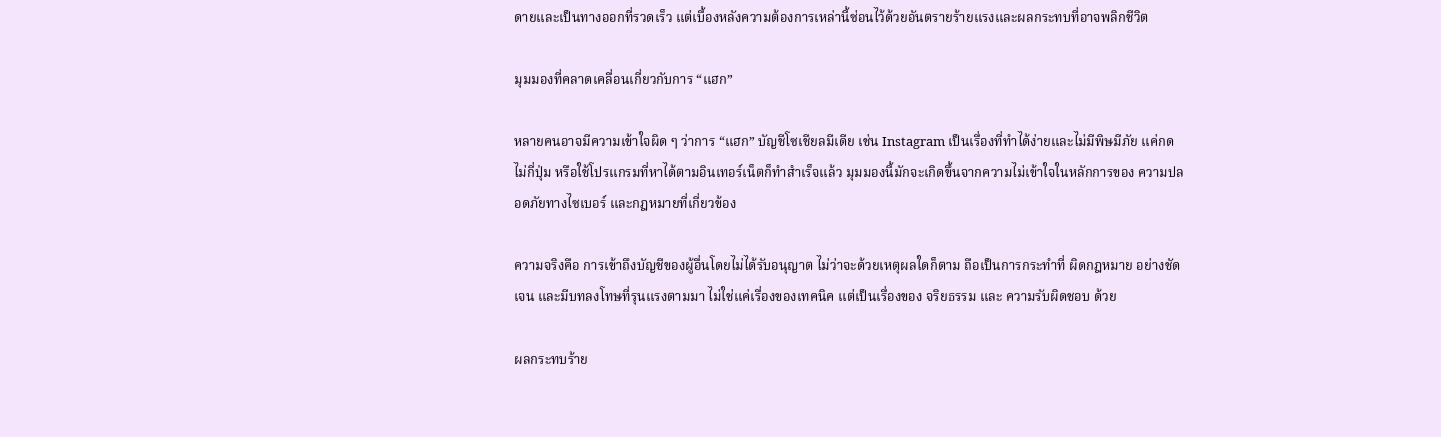ดายและเป็นทางออกที่รวดเร็ว แต่เบื้องหลังความต้องการเหล่านี้ซ่อนไว้ด้วยอันตรายร้ายแรงและผลกระทบที่อาจพลิกชีวิต

มุมมองที่คลาดเคลื่อนเกี่ยวกับการ “แฮก”

หลายคนอาจมีความเข้าใจผิด ๆ ว่าการ “แฮก” บัญชีโซเชียลมีเดีย เช่น Instagram เป็นเรื่องที่ทำได้ง่ายและไม่มีพิษมีภัย แค่กดไม่กี่ปุ่ม หรือใช้โปรแกรมที่หาได้ตามอินเทอร์เน็ตก็ทำสำเร็จแล้ว มุมมองนี้มักจะเกิดขึ้นจากความไม่เข้าใจในหลักการของ ความปลอดภัยทางไซเบอร์ และกฎหมายที่เกี่ยวข้อง

ความจริงคือ การเข้าถึงบัญชีของผู้อื่นโดยไม่ได้รับอนุญาต ไม่ว่าจะด้วยเหตุผลใดก็ตาม ถือเป็นการกระทำที่ ผิดกฎหมาย อย่างชัดเจน และมีบทลงโทษที่รุนแรงตามมา ไม่ใช่แค่เรื่องของเทคนิค แต่เป็นเรื่องของ จริยธรรม และ ความรับผิดชอบ ด้วย

ผลกระทบร้าย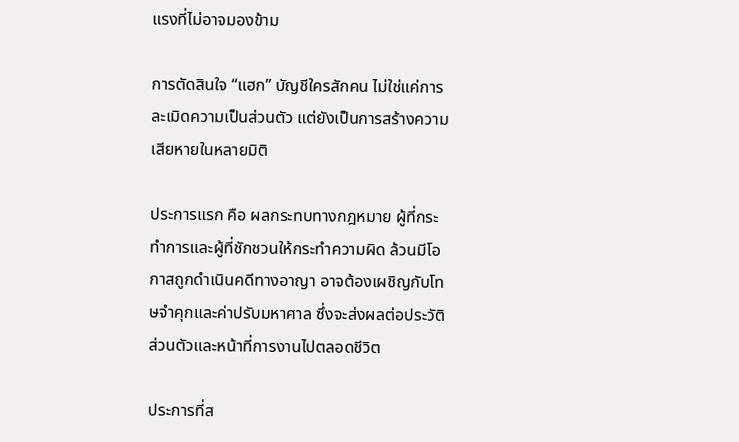แรงที่ไม่อาจมองข้าม

การตัดสินใจ “แฮก” บัญชีใครสักคน ไม่ใช่แค่การละเมิดความเป็นส่วนตัว แต่ยังเป็นการสร้างความเสียหายในหลายมิติ

ประการแรก คือ ผลกระทบทางกฎหมาย ผู้ที่กระทำการและผู้ที่ชักชวนให้กระทำความผิด ล้วนมีโอกาสถูกดำเนินคดีทางอาญา อาจต้องเผชิญกับโทษจำคุกและค่าปรับมหาศาล ซึ่งจะส่งผลต่อประวัติส่วนตัวและหน้าที่การงานไปตลอดชีวิต

ประการที่ส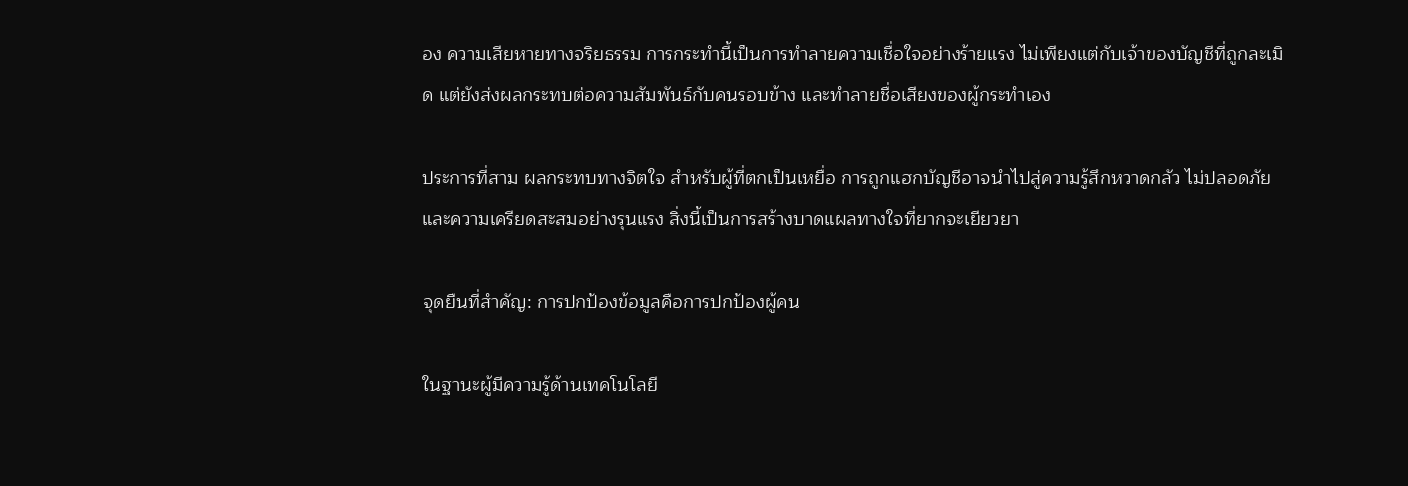อง ความเสียหายทางจริยธรรม การกระทำนี้เป็นการทำลายความเชื่อใจอย่างร้ายแรง ไม่เพียงแต่กับเจ้าของบัญชีที่ถูกละเมิด แต่ยังส่งผลกระทบต่อความสัมพันธ์กับคนรอบข้าง และทำลายชื่อเสียงของผู้กระทำเอง

ประการที่สาม ผลกระทบทางจิตใจ สำหรับผู้ที่ตกเป็นเหยื่อ การถูกแฮกบัญชีอาจนำไปสู่ความรู้สึกหวาดกลัว ไม่ปลอดภัย และความเครียดสะสมอย่างรุนแรง สิ่งนี้เป็นการสร้างบาดแผลทางใจที่ยากจะเยียวยา

จุดยืนที่สำคัญ: การปกป้องข้อมูลคือการปกป้องผู้คน

ในฐานะผู้มีความรู้ด้านเทคโนโลยี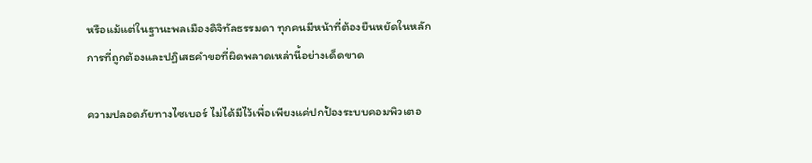หรือแม้แต่ในฐานะพลเมืองดิจิทัลธรรมดา ทุกคนมีหน้าที่ต้องยืนหยัดในหลักการที่ถูกต้องและปฏิเสธคำขอที่ผิดพลาดเหล่านี้อย่างเด็ดขาด

ความปลอดภัยทางไซเบอร์ ไม่ได้มีไว้เพื่อเพียงแค่ปกป้องระบบคอมพิวเตอ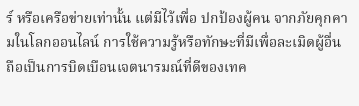ร์ หรือเครือข่ายเท่านั้น แต่มีไว้เพื่อ ปกป้องผู้คน จากภัยคุกคามในโลกออนไลน์ การใช้ความรู้หรือทักษะที่มีเพื่อละเมิดผู้อื่น ถือเป็นการบิดเบือนเจตนารมณ์ที่ดีของเทค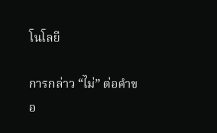โนโลยี

การกล่าว “ไม่” ต่อคำขอ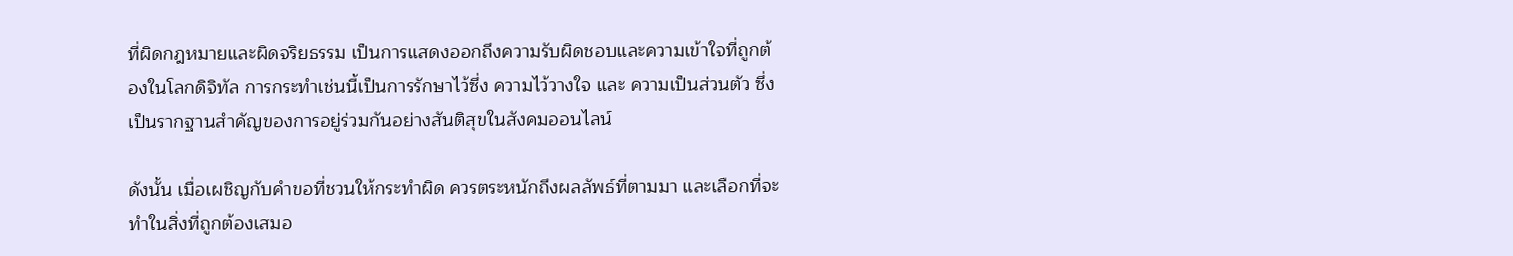ที่ผิดกฎหมายและผิดจริยธรรม เป็นการแสดงออกถึงความรับผิดชอบและความเข้าใจที่ถูกต้องในโลกดิจิทัล การกระทำเช่นนี้เป็นการรักษาไว้ซึ่ง ความไว้วางใจ และ ความเป็นส่วนตัว ซึ่งเป็นรากฐานสำคัญของการอยู่ร่วมกันอย่างสันติสุขในสังคมออนไลน์

ดังนั้น เมื่อเผชิญกับคำขอที่ชวนให้กระทำผิด ควรตระหนักถึงผลลัพธ์ที่ตามมา และเลือกที่จะทำในสิ่งที่ถูกต้องเสมอ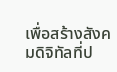เพื่อสร้างสังคมดิจิทัลที่ป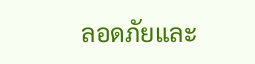ลอดภัยและ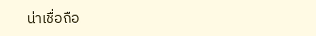น่าเชื่อถือ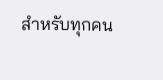สำหรับทุกคน